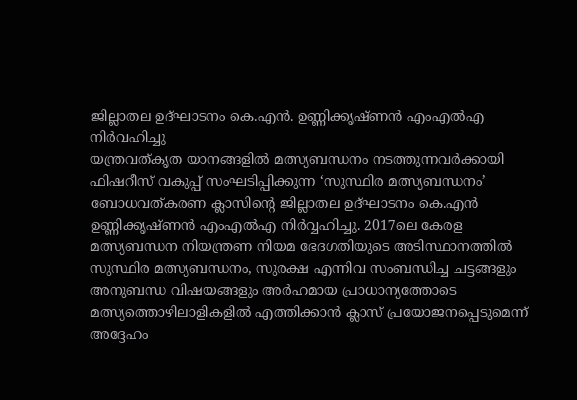ജില്ലാതല ഉദ്ഘാടനം കെ.എൻ. ഉണ്ണിക്കൃഷ്ണൻ എംഎൽഎ നിർവഹിച്ചു
യന്ത്രവത്കൃത യാനങ്ങളിൽ മത്സ്യബന്ധനം നടത്തുന്നവർക്കായി ഫിഷറീസ് വകുപ്പ് സംഘടിപ്പിക്കുന്ന ‘സുസ്ഥിര മത്സ്യബന്ധനം’ ബോധവത്കരണ ക്ലാസിന്റെ ജില്ലാതല ഉദ്ഘാടനം കെ.എൻ ഉണ്ണിക്കൃഷ്ണൻ എംഎൽഎ നിർവ്വഹിച്ചു. 2017ലെ കേരള മത്സ്യബന്ധന നിയന്ത്രണ നിയമ ഭേദഗതിയുടെ അടിസ്ഥാനത്തിൽ സുസ്ഥിര മത്സ്യബന്ധനം, സുരക്ഷ എന്നിവ സംബന്ധിച്ച ചട്ടങ്ങളും അനുബന്ധ വിഷയങ്ങളും അർഹമായ പ്രാധാന്യത്തോടെ മത്സ്യത്തൊഴിലാളികളിൽ എത്തിക്കാൻ ക്ലാസ് പ്രയോജനപ്പെടുമെന്ന് അദ്ദേഹം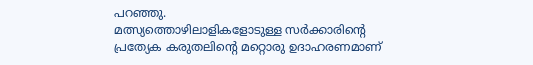പറഞ്ഞു.
മത്സ്യത്തൊഴിലാളികളോടുള്ള സർക്കാരിന്റെ പ്രത്യേക കരുതലിന്റെ മറ്റൊരു ഉദാഹരണമാണ്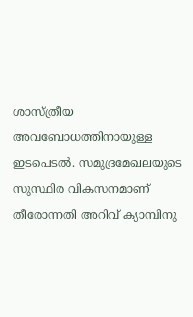ശാസ്ത്രീയ അവബോധത്തിനായുള്ള ഇടപെടൽ. സമുദ്രമേഖലയുടെ സുസ്ഥിര വികസനമാണ് തീരോന്നതി അറിവ് ക്യാമ്പിനു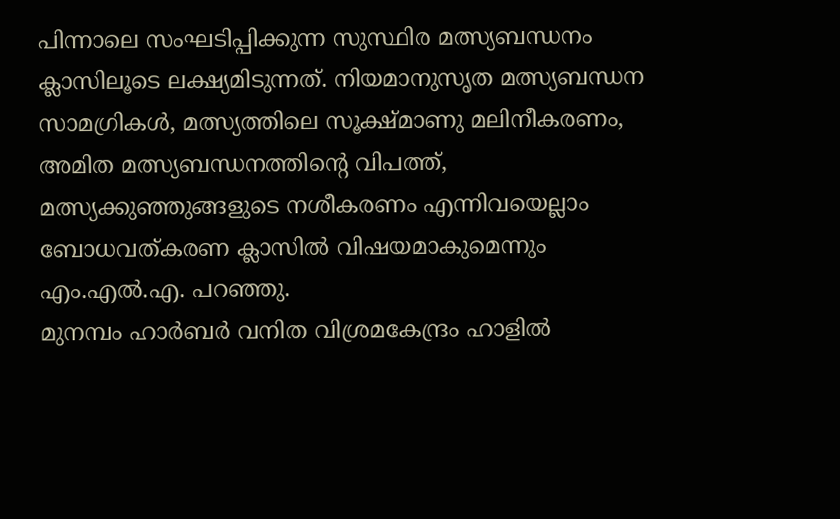പിന്നാലെ സംഘടിപ്പിക്കുന്ന സുസ്ഥിര മത്സ്യബന്ധനം ക്ലാസിലൂടെ ലക്ഷ്യമിടുന്നത്. നിയമാനുസൃത മത്സ്യബന്ധന സാമഗ്രികൾ, മത്സ്യത്തിലെ സൂക്ഷ്മാണു മലിനീകരണം, അമിത മത്സ്യബന്ധനത്തിന്റെ വിപത്ത്, മത്സ്യക്കുഞ്ഞുങ്ങളുടെ നശീകരണം എന്നിവയെല്ലാം ബോധവത്കരണ ക്ലാസിൽ വിഷയമാകുമെന്നും എം.എൽ.എ. പറഞ്ഞു.
മുനമ്പം ഹാർബർ വനിത വിശ്രമകേന്ദ്രം ഹാളിൽ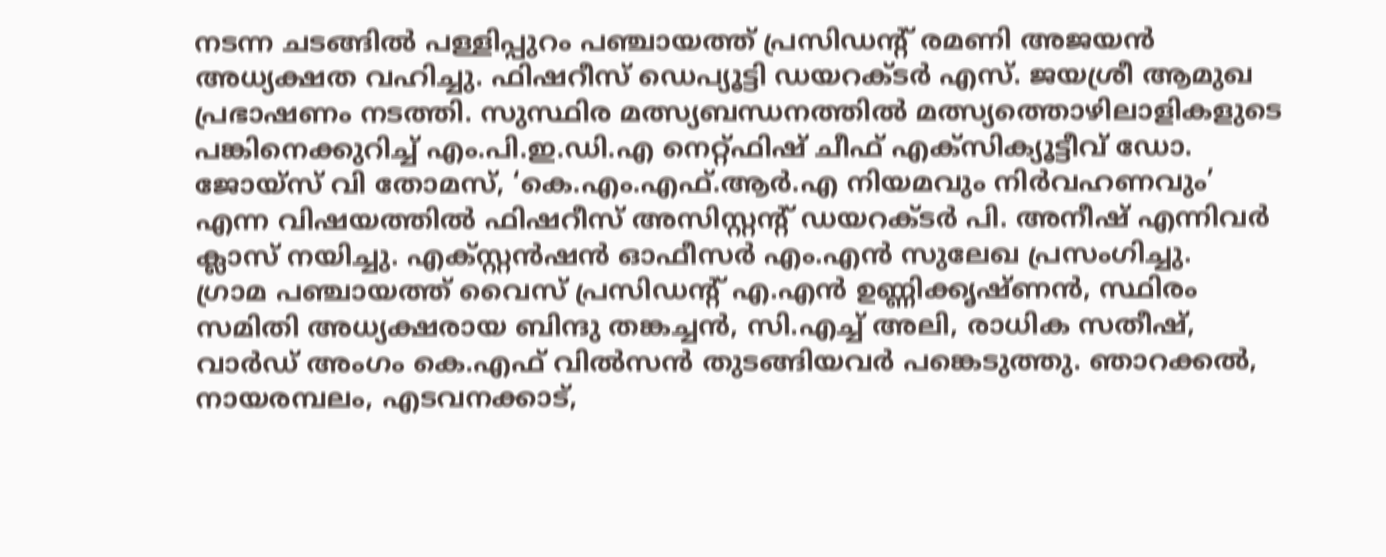നടന്ന ചടങ്ങിൽ പള്ളിപ്പുറം പഞ്ചായത്ത് പ്രസിഡന്റ് രമണി അജയൻ അധ്യക്ഷത വഹിച്ചു. ഫിഷറീസ് ഡെപ്യൂട്ടി ഡയറക്ടർ എസ്. ജയശ്രീ ആമുഖ പ്രഭാഷണം നടത്തി. സുസ്ഥിര മത്സ്യബന്ധനത്തിൽ മത്സ്യത്തൊഴിലാളികളുടെ പങ്കിനെക്കുറിച്ച് എം.പി.ഇ.ഡി.എ നെറ്റ്ഫിഷ് ചീഫ് എക്സിക്യൂട്ടീവ് ഡോ. ജോയ്സ് വി തോമസ്, ‘കെ.എം.എഫ്.ആർ.എ നിയമവും നിർവഹണവും’ എന്ന വിഷയത്തിൽ ഫിഷറീസ് അസിസ്റ്റന്റ് ഡയറക്ടർ പി. അനീഷ് എന്നിവർ ക്ലാസ് നയിച്ചു. എക്സ്റ്റൻഷൻ ഓഫീസർ എം.എൻ സുലേഖ പ്രസംഗിച്ചു.
ഗ്രാമ പഞ്ചായത്ത് വൈസ് പ്രസിഡന്റ് എ.എൻ ഉണ്ണിക്കൃഷ്ണൻ, സ്ഥിരം സമിതി അധ്യക്ഷരായ ബിന്ദു തങ്കച്ചൻ, സി.എച്ച് അലി, രാധിക സതീഷ്, വാർഡ് അംഗം കെ.എഫ് വിൽസൻ തുടങ്ങിയവർ പങ്കെടുത്തു. ഞാറക്കൽ, നായരമ്പലം, എടവനക്കാട്,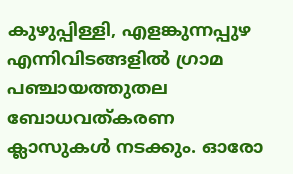കുഴുപ്പിള്ളി, എളങ്കുന്നപ്പുഴ എന്നിവിടങ്ങളിൽ ഗ്രാമ പഞ്ചായത്തുതല ബോധവത്കരണ ക്ലാസുകൾ നടക്കും. ഓരോ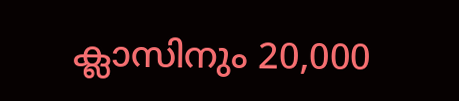ക്ലാസിനും 20,000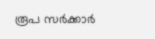രൂപ സർക്കാർ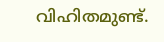വിഹിതമുണ്ട്.